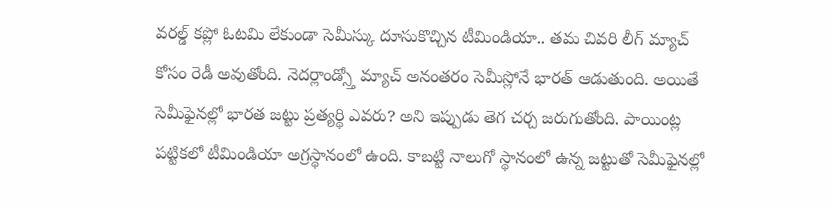వరల్డ్ కప్లో ఓటమి లేకుండా సెమీస్కు దూసుకొచ్చిన టీమిండియా.. తమ చివరి లీగ్ మ్యాచ్ కోసం రెడీ అవుతోంది. నెదర్లాండ్స్తో మ్యాచ్ అనంతరం సెమీస్లోనే భారత్ ఆడుతుంది. అయితే సెమీఫైనల్లో భారత జట్టు ప్రత్యర్థి ఎవరు? అని ఇప్పుడు తెగ చర్చ జరుగుతోంది. పాయింట్ల పట్టికలో టీమిండియా అగ్రస్థానంలో ఉంది. కాబట్టి నాలుగో స్థానంలో ఉన్న జట్టుతో సెమీఫైనల్లో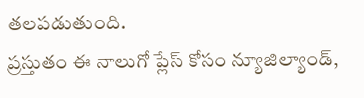తలపడుతుంది.
ప్రస్తుతం ఈ నాలుగో ప్లేస్ కోసం న్యూజిల్యాండ్,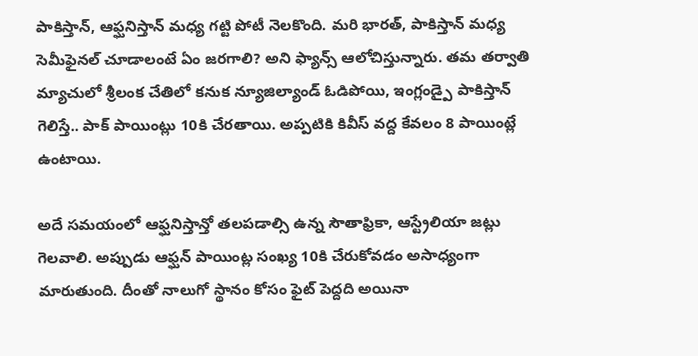పాకిస్తాన్, ఆఫ్ఘనిస్తాన్ మధ్య గట్టి పోటీ నెలకొంది. మరి భారత్, పాకిస్తాన్ మధ్య సెమీఫైనల్ చూడాలంటే ఏం జరగాలి? అని ఫ్యాన్స్ ఆలోచిస్తున్నారు. తమ తర్వాతి మ్యాచులో శ్రీలంక చేతిలో కనుక న్యూజిల్యాండ్ ఓడిపోయి, ఇంగ్లండ్పై పాకిస్తాన్ గెలిస్తే.. పాక్ పాయింట్లు 10కి చేరతాయి. అప్పటికి కివీస్ వద్ద కేవలం 8 పాయింట్లే ఉంటాయి.

అదే సమయంలో ఆఫ్ఘనిస్తాన్తో తలపడాల్సి ఉన్న సౌతాఫ్రికా, ఆస్ట్రేలియా జట్లు గెలవాలి. అప్పుడు ఆఫ్ఘన్ పాయింట్ల సంఖ్య 10కి చేరుకోవడం అసాధ్యంగా మారుతుంది. దీంతో నాలుగో స్థానం కోసం ఫైట్ పెద్దది అయినా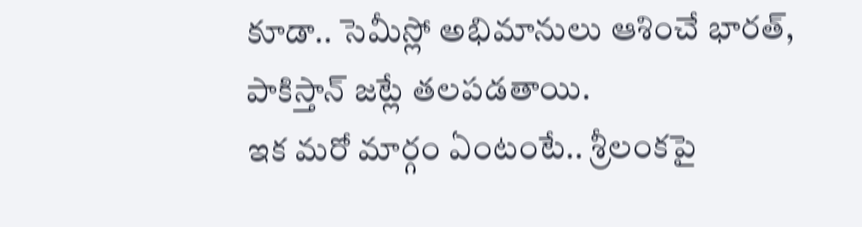కూడా.. సెమీస్లో అభిమానులు ఆశించే భారత్, పాకిస్తాన్ జట్లే తలపడతాయి.
ఇక మరో మార్గం ఏంటంటే.. శ్రీలంకపై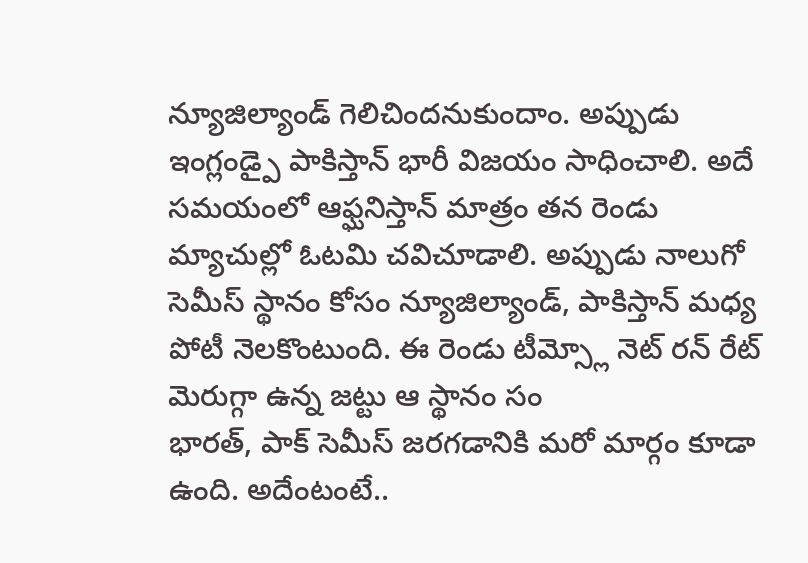న్యూజిల్యాండ్ గెలిచిందనుకుందాం. అప్పుడు ఇంగ్లండ్పై పాకిస్తాన్ భారీ విజయం సాధించాలి. అదే సమయంలో ఆఫ్ఘనిస్తాన్ మాత్రం తన రెండు మ్యాచుల్లో ఓటమి చవిచూడాలి. అప్పుడు నాలుగో సెమీస్ స్థానం కోసం న్యూజిల్యాండ్, పాకిస్తాన్ మధ్య పోటీ నెలకొంటుంది. ఈ రెండు టీమ్స్లో నెట్ రన్ రేట్ మెరుగ్గా ఉన్న జట్టు ఆ స్థానం సం
భారత్, పాక్ సెమీస్ జరగడానికి మరో మార్గం కూడా ఉంది. అదేంటంటే..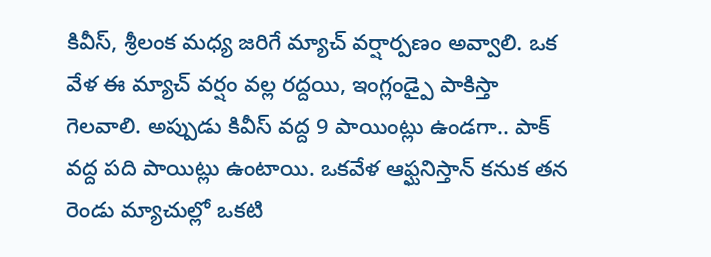కివీస్, శ్రీలంక మధ్య జరిగే మ్యాచ్ వర్షార్పణం అవ్వాలి. ఒక వేళ ఈ మ్యాచ్ వర్షం వల్ల రద్దయి, ఇంగ్లండ్పై పాకిస్తా గెలవాలి. అప్పుడు కివీస్ వద్ద 9 పాయింట్లు ఉండగా.. పాక్ వద్ద పది పాయిట్లు ఉంటాయి. ఒకవేళ ఆఫ్ఘనిస్తాన్ కనుక తన రెండు మ్యాచుల్లో ఒకటి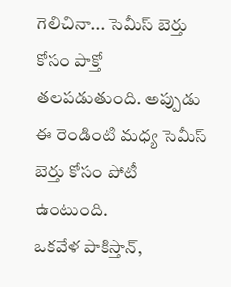గెలిచినా... సెమీస్ బెర్తు కోసం పాక్తో తలపడుతుంది. అప్పుడు ఈ రెండింటి మధ్య సెమీస్ బెర్తు కోసం పోటీ ఉంటుంది.
ఒకవేళ పాకిస్తాన్,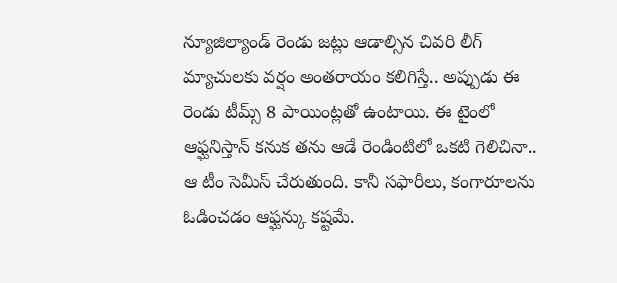న్యూజిల్యాండ్ రెండు జట్లు ఆడాల్సిన చివరి లీగ్ మ్యాచులకు వర్షం అంతరాయం కలిగిస్తే.. అప్పుడు ఈ రెండు టీమ్స్ 8 పాయింట్లతో ఉంటాయి. ఈ టైంలో ఆఫ్ఘనిస్తాన్ కనుక తను ఆడే రెండింటిలో ఒకటి గెలిచినా.. ఆ టీం సెమీస్ చేరుతుంది. కానీ సఫారీలు, కంగారూలను ఓడించడం ఆఫ్ఘన్కు కష్టమే.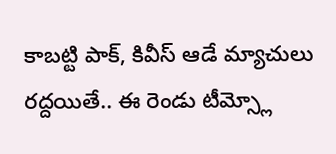కాబట్టి పాక్, కివీస్ ఆడే మ్యాచులు రద్దయితే.. ఈ రెండు టీమ్స్లో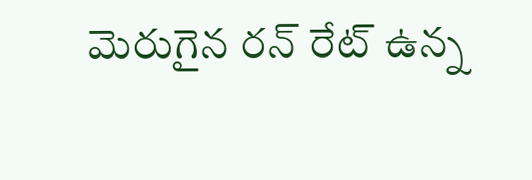మెరుగైన రన్ రేట్ ఉన్న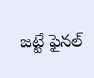జట్టే ఫైనల్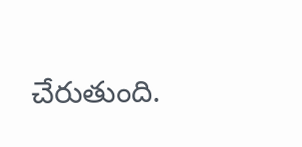చేరుతుంది.